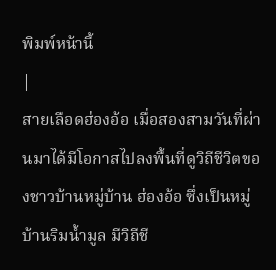พิมพ์หน้านี้
|
สายเลือดฮ่องอ้อ เมื่อสองสามวันที่ผ่านมาได้มีโอกาสไปลงพื้นที่ดูวิถีชีวิตของชาวบ้านหมู่บ้าน ฮ่องอ้อ ซึ่งเป็นหมู่บ้านริมน้ำมูล มีวิถีชี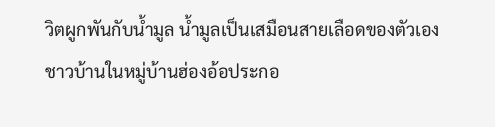วิตผูกพันกับน้ำมูล น้ำมูลเป็นเสมือนสายเลือดของตัวเอง
ชาวบ้านในหมู่บ้านฮ่องอ้อประกอ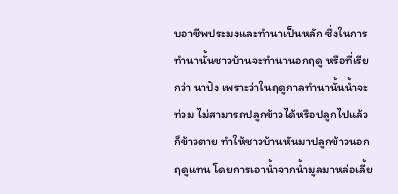บอาชีพประมงและทำนาเป็นหลัก ซึ่งในการทำนานั้นชาวบ้านจะทำนานอกฤดู หรือที่เรียกว่า นาปัง เพราะว่าในฤดูกาลทำนานั้นน้ำจะท่วม ไม่สามารถปลูกข้าวได้หรือปลูกไปแล้วก็ข้าวตาย ทำให้ชาวบ้านหันมาปลูกข้าวนอกฤดูแทน โดยการเอาน้ำจากน้ำมูลมาหล่อเลี้ย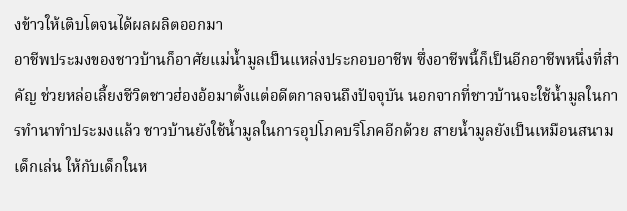งข้าวให้เติบโตจนได้ผลผลิตออกมา
อาชีพประมงของชาวบ้านก็อาศัยแม่น้ำมูลเป็นแหล่งประกอบอาชีพ ซึ่งอาชีพนี้ก็เป็นอีกอาชีพหนึ่งที่สำคัญ ช่วยหล่อเลี้ยงชีวิตชาวฮ่องอ้อมาตั้งแต่อดีตกาลจนถึงปัจจุบัน นอกจากที่ชาวบ้านจะใช้น้ำมูลในการทำนาทำประมงแล้ว ชาวบ้านยังใช้น้ำมูลในการอุปโภคบริโภคอีกด้วย สายน้ำมูลยังเป็นเหมือนสนามเด็กเล่น ให้กับเด็กในห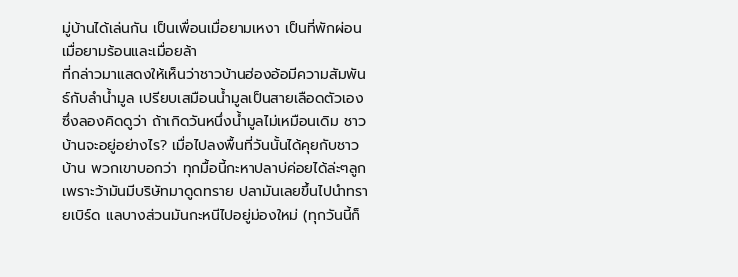มู่บ้านได้เล่นกัน เป็นเพื่อนเมื่อยามเหงา เป็นที่พักผ่อนเมื่อยามร้อนและเมื่อยล้า
ที่กล่าวมาแสดงให้เห็นว่าชาวบ้านฮ่องอ้อมีความสัมพันธ์กับลำน้ำมูล เปรียบเสมือนน้ำมูลเป็นสายเลือดตัวเอง ซึ่งลองคิดดูว่า ถ้าเกิดวันหนึ่งน้ำมูลไม่เหมือนเดิม ชาวบ้านจะอยู่อย่างไร? เมื่อไปลงพื้นที่วันนั้นได้คุยกับชาวบ้าน พวกเขาบอกว่า ทุกมื้อนี้กะหาปลาบ่ค่อยได้ล่ะๆลูก เพราะว้ามันมีบริษัทมาดูดทราย ปลามันเลยขึ้นไปนำทรายเบิร์ด แลบางส่วนมันกะหนีไปอยู่ม่องใหม่ (ทุกวันนี้ก็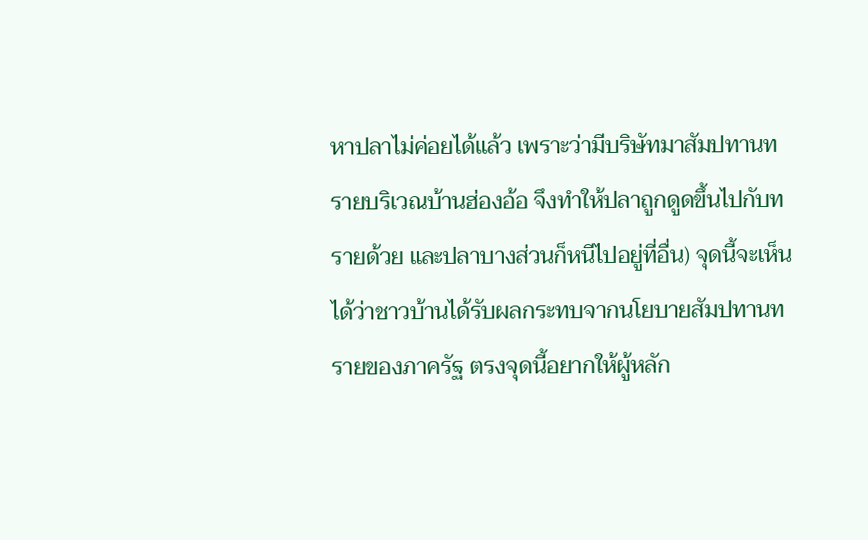หาปลาไม่ค่อยได้แล้ว เพราะว่ามีบริษัทมาสัมปทานทรายบริเวณบ้านฮ่องอ้อ จึงทำให้ปลาถูกดูดขึ้นไปกับทรายด้วย และปลาบางส่วนก็หนีไปอยู่ที่อื่น) จุดนี้จะเห็นได้ว่าชาวบ้านได้รับผลกระทบจากนโยบายสัมปทานทรายของภาครัฐ ตรงจุดนี้อยากให้ผู้หลัก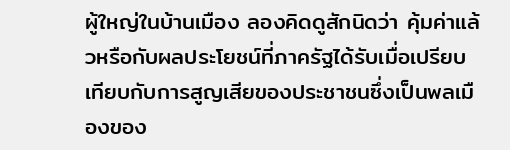ผู้ใหญ่ในบ้านเมือง ลองคิดดูสักนิดว่า คุ้มค่าแล้วหรือกับผลประโยชน์ที่ภาครัฐได้รับเมื่อเปรียบเทียบกับการสูญเสียของประชาชนซึ่งเป็นพลเมืองของ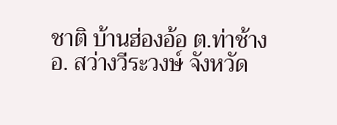ชาติ บ้านฮ่องอ้อ ต.ท่าช้าง อ. สว่างวีระวงษ์ จังหวัด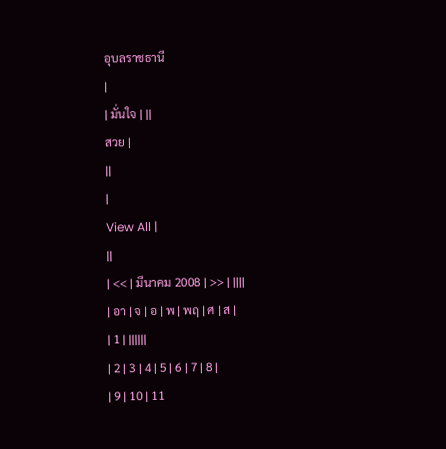อุบลราชธานี
|
| มั่นใจ | ||
สวย |
||
|
View All |
||
| << | มีนาคม 2008 | >> | ||||
| อา | จ | อ | พ | พฤ | ศ | ส |
| 1 | ||||||
| 2 | 3 | 4 | 5 | 6 | 7 | 8 |
| 9 | 10 | 11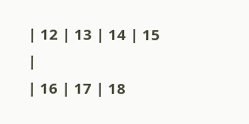| 12 | 13 | 14 | 15 |
| 16 | 17 | 18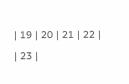| 19 | 20 | 21 | 22 |
| 23 |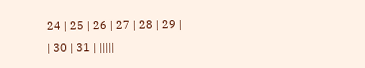24 | 25 | 26 | 27 | 28 | 29 |
| 30 | 31 | |||||